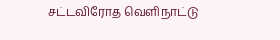சட்டவிரோத வெளிநாட்டு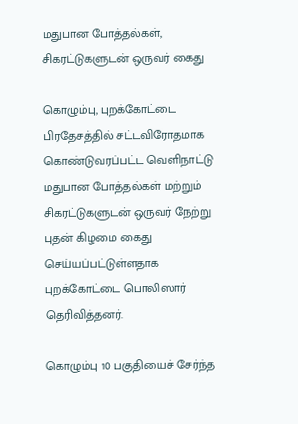மதுபான போத்தல்கள், சிகரட்டுகளுடன் ஒருவர் கைது

கொழும்பு, புறக்கோட்டை பிரதேசத்தில் சட்டவிரோதமாக கொண்டுவரப்பட்ட வெளிநாட்டு மதுபான போத்தல்கள் மற்றும் சிகரட்டுகளுடன் ஒருவர் நேற்று புதன் கிழமை கைது செய்யப்பட்டுள்ளதாக புறக்கோட்டை பொலிஸார் தெரிவித்தனர்.

கொழும்பு 10 பகுதியைச் சேர்ந்த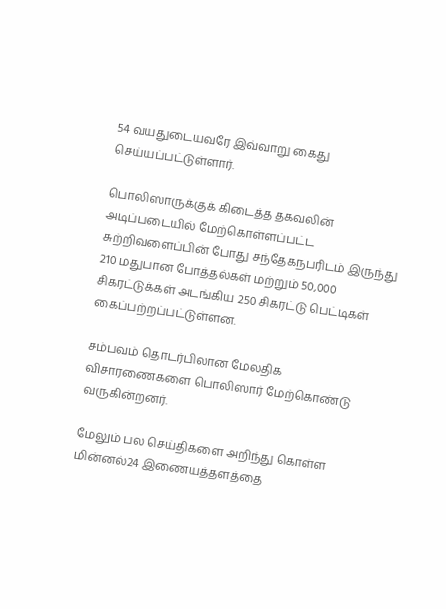54 வயதுடையவரே இவ்வாறு கைது செய்யப்பட்டுள்ளார்.

பொலிஸாருக்குக் கிடைத்த தகவலின் அடிப்படையில் மேற்கொள்ளப்பட்ட சுற்றிவளைப்பின் போது சந்தேகநபரிடம் இருந்து 210 மதுபான போத்தல்கள் மற்றும் 50,000 சிகரட்டுக்கள் அடங்கிய 250 சிகரட்டு பெட்டிகள் கைப்பற்றப்பட்டுள்ளன.

சம்பவம் தொடர்பிலான மேலதிக விசாரணைகளை பொலிஸார் மேற்கொண்டு வருகின்றனர்.

மேலும் பல செய்திகளை அறிந்து கொள்ள மின்னல்24 இணையத்தளத்தை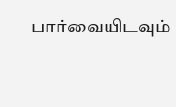பார்வையிடவும்